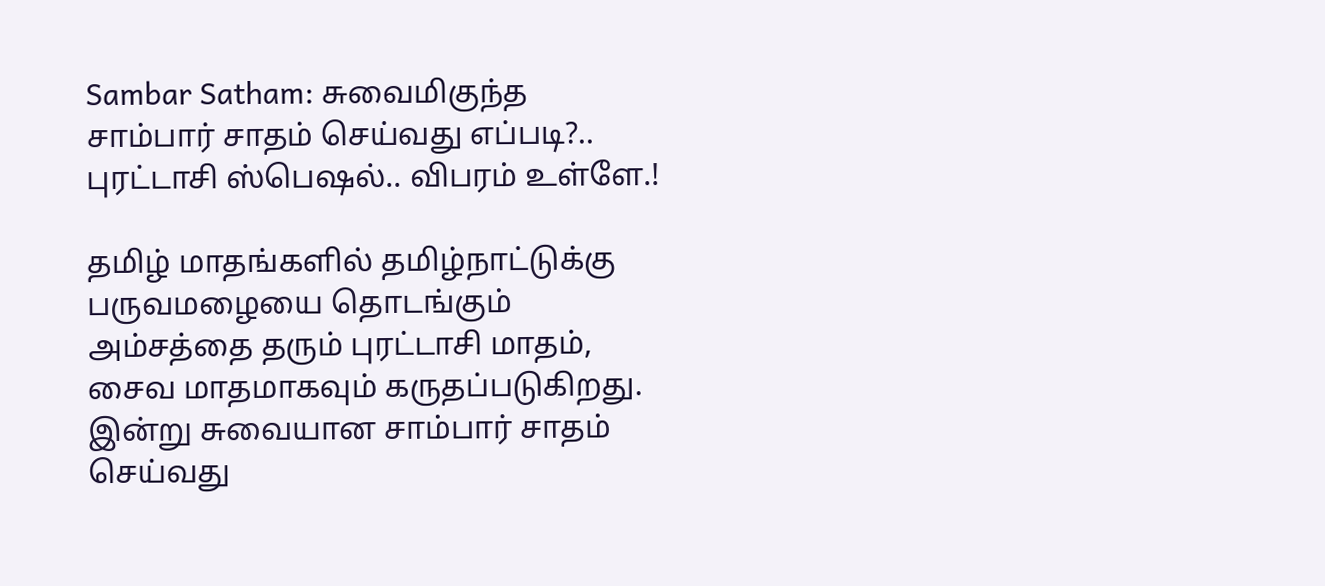Sambar Satham: சுவைமிகுந்த சாம்பார் சாதம் செய்வது எப்படி?.. புரட்டாசி ஸ்பெஷல்.. விபரம் உள்ளே.!

தமிழ் மாதங்களில் தமிழ்நாட்டுக்கு பருவமழையை தொடங்கும் அம்சத்தை தரும் புரட்டாசி மாதம், சைவ மாதமாகவும் கருதப்படுகிறது. இன்று சுவையான சாம்பார் சாதம் செய்வது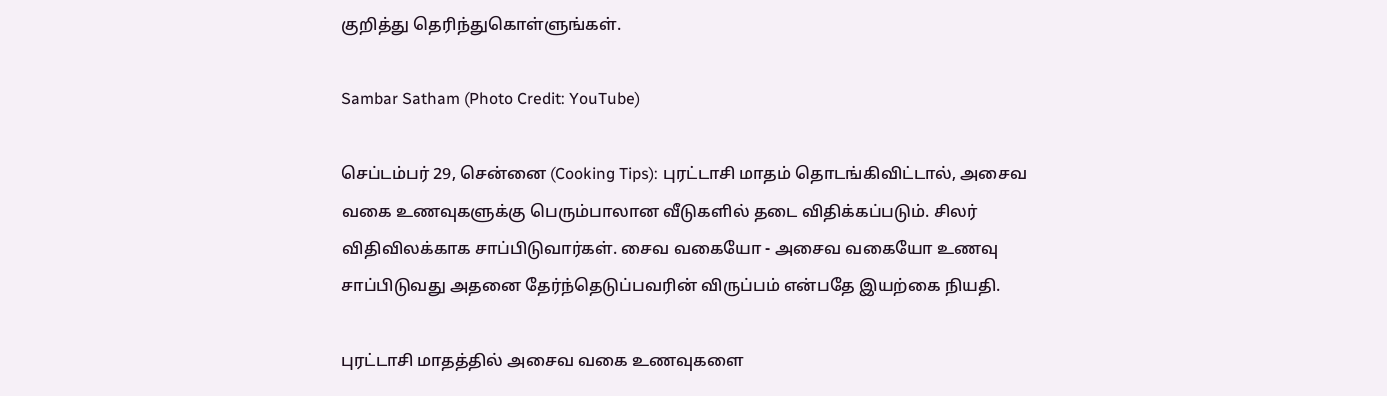குறித்து தெரிந்துகொள்ளுங்கள்.

Sambar Satham (Photo Credit: YouTube)

செப்டம்பர் 29, சென்னை (Cooking Tips): புரட்டாசி மாதம் தொடங்கிவிட்டால், அசைவ வகை உணவுகளுக்கு பெரும்பாலான வீடுகளில் தடை விதிக்கப்படும். சிலர் விதிவிலக்காக சாப்பிடுவார்கள். சைவ வகையோ - அசைவ வகையோ உணவு சாப்பிடுவது அதனை தேர்ந்தெடுப்பவரின் விருப்பம் என்பதே இயற்கை நியதி.

புரட்டாசி மாதத்தில் அசைவ வகை உணவுகளை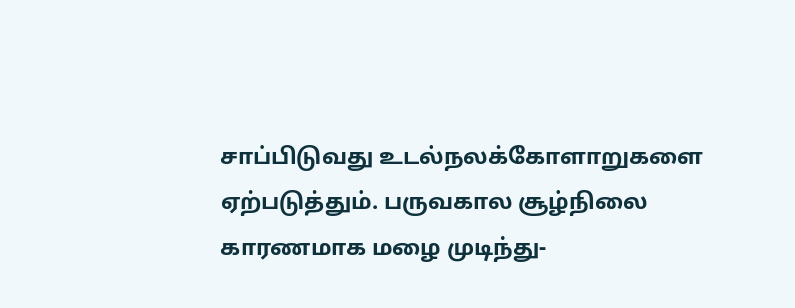சாப்பிடுவது உடல்நலக்கோளாறுகளை ஏற்படுத்தும். பருவகால சூழ்நிலை காரணமாக மழை முடிந்து-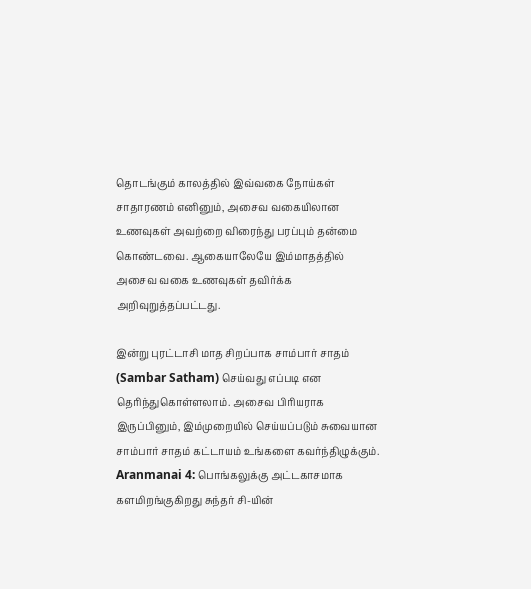தொடங்கும் காலத்தில் இவ்வகை நோய்கள் சாதாரணம் எனினும், அசைவ வகையிலான உணவுகள் அவற்றை விரைந்து பரப்பும் தன்மை கொண்டவை. ஆகையாலேயே இம்மாதத்தில் அசைவ வகை உணவுகள் தவிர்க்க அறிவுறுத்தப்பட்டது.

இன்று புரட்டாசி மாத சிறப்பாக சாம்பார் சாதம் (Sambar Satham) செய்வது எப்படி என தெரிந்துகொள்ளலாம். அசைவ பிரியராக இருப்பினும், இம்முறையில் செய்யப்படும் சுவையான சாம்பார் சாதம் கட்டாயம் உங்களை கவர்ந்திழுக்கும். Aranmanai 4: பொங்கலுக்கு அட்டகாசமாக களமிறங்குகிறது சுந்தர் சி-யின்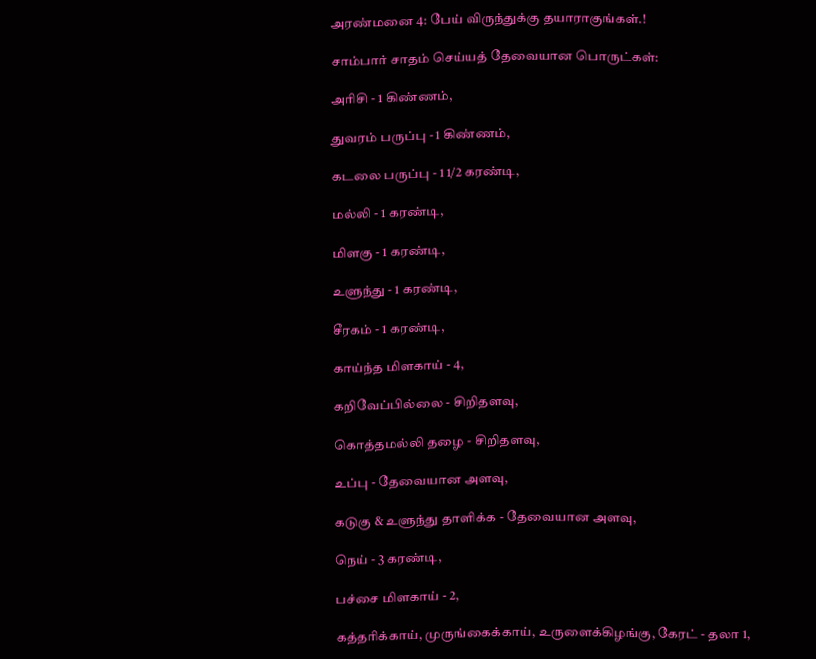அரண்மனை 4: பேய் விருந்துக்கு தயாராகுங்கள்.!

சாம்பார் சாதம் செய்யத் தேவையான பொருட்கள்:

அரிசி - 1 கிண்ணம்,

துவரம் பருப்பு - 1 கிண்ணம்,

கடலை பருப்பு - 1 1/2 கரண்டி,

மல்லி - 1 கரண்டி,

மிளகு - 1 கரண்டி,

உளுந்து - 1 கரண்டி,

சீரகம் - 1 கரண்டி,

காய்ந்த மிளகாய் - 4,

கறிவேப்பில்லை - சிறிதளவு,

கொத்தமல்லி தழை - சிறிதளவு,

உப்பு - தேவையான அளவு,

கடுகு & உளுந்து தாளிக்க - தேவையான அளவு,

நெய் - 3 கரண்டி,

பச்சை மிளகாய் - 2,

கத்தரிக்காய், முருங்கைக்காய், உருளைக்கிழங்கு, கேரட் - தலா 1,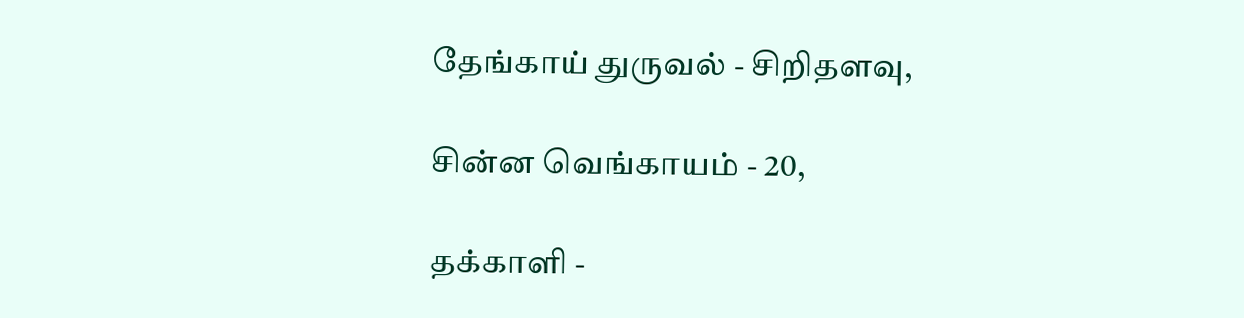தேங்காய் துருவல் - சிறிதளவு,

சின்ன வெங்காயம் - 20,

தக்காளி -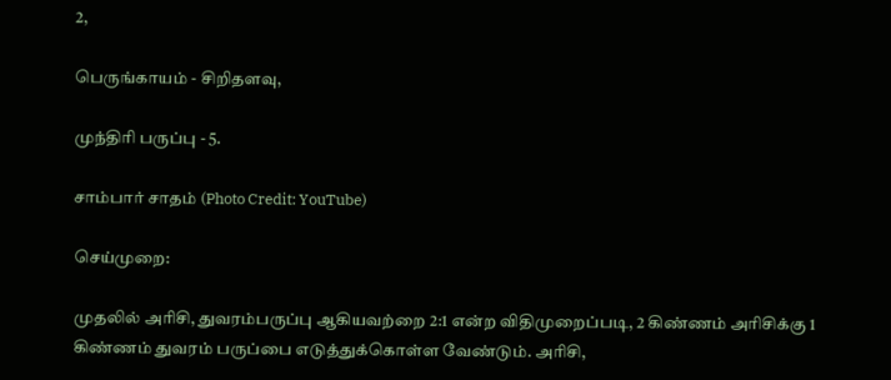2,

பெருங்காயம் - சிறிதளவு,

முந்திரி பருப்பு - 5.

சாம்பார் சாதம் (Photo Credit: YouTube)

செய்முறை:

முதலில் அரிசி, துவரம்பருப்பு ஆகியவற்றை 2:1 என்ற விதிமுறைப்படி, 2 கிண்ணம் அரிசிக்கு 1 கிண்ணம் துவரம் பருப்பை எடுத்துக்கொள்ள வேண்டும். அரிசி,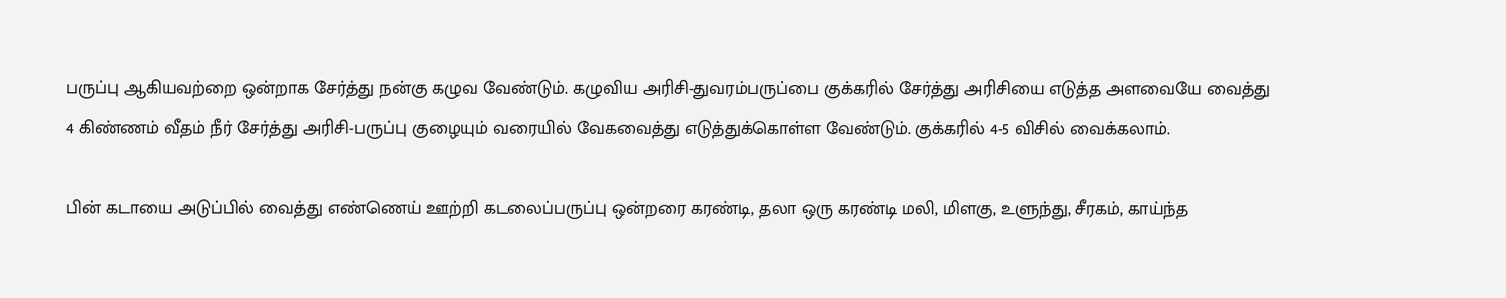பருப்பு ஆகியவற்றை ஒன்றாக சேர்த்து நன்கு கழுவ வேண்டும். கழுவிய அரிசி-துவரம்பருப்பை குக்கரில் சேர்த்து அரிசியை எடுத்த அளவையே வைத்து 4 கிண்ணம் வீதம் நீர் சேர்த்து அரிசி-பருப்பு குழையும் வரையில் வேகவைத்து எடுத்துக்கொள்ள வேண்டும். குக்கரில் 4-5 விசில் வைக்கலாம்.

பின் கடாயை அடுப்பில் வைத்து எண்ணெய் ஊற்றி கடலைப்பருப்பு ஒன்றரை கரண்டி, தலா ஒரு கரண்டி மலி, மிளகு, உளுந்து, சீரகம், காய்ந்த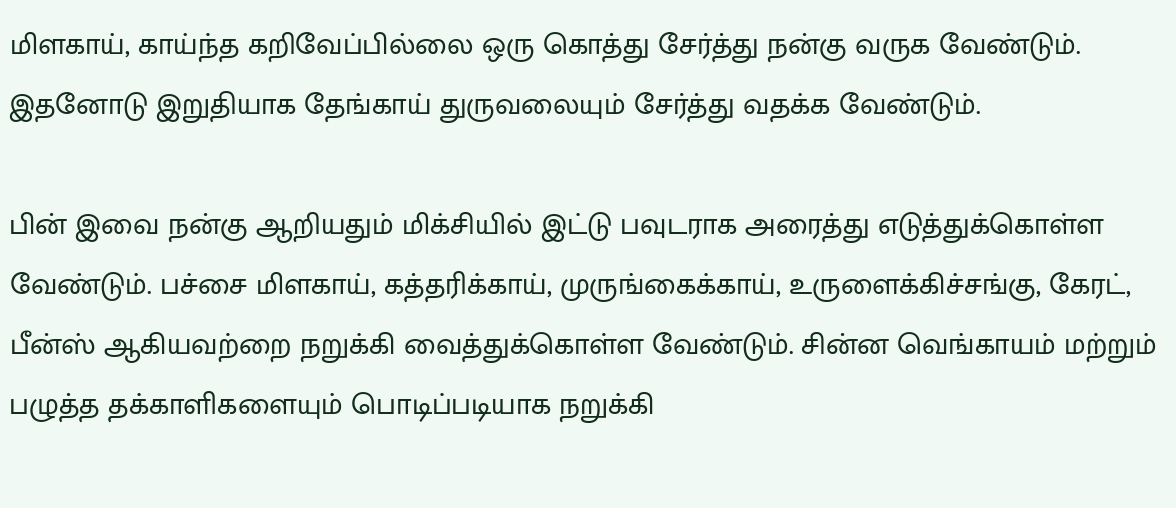மிளகாய், காய்ந்த கறிவேப்பில்லை ஒரு கொத்து சேர்த்து நன்கு வருக வேண்டும். இதனோடு இறுதியாக தேங்காய் துருவலையும் சேர்த்து வதக்க வேண்டும்.

பின் இவை நன்கு ஆறியதும் மிக்சியில் இட்டு பவுடராக அரைத்து எடுத்துக்கொள்ள வேண்டும். பச்சை மிளகாய், கத்தரிக்காய், முருங்கைக்காய், உருளைக்கிச்சங்கு, கேரட், பீன்ஸ் ஆகியவற்றை நறுக்கி வைத்துக்கொள்ள வேண்டும். சின்ன வெங்காயம் மற்றும் பழுத்த தக்காளிகளையும் பொடிப்படியாக நறுக்கி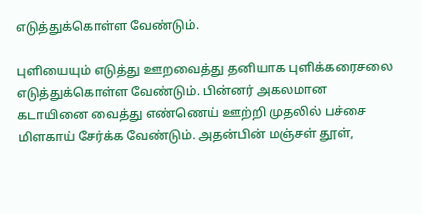எடுத்துக்கொள்ள வேண்டும்.

புளியையும் எடுத்து ஊறவைத்து தனியாக புளிக்கரைசலை எடுத்துக்கொள்ள வேண்டும். பின்னர் அகலமான கடாயினை வைத்து எண்ணெய் ஊற்றி முதலில் பச்சை மிளகாய் சேர்க்க வேண்டும். அதன்பின் மஞ்சள் தூள்,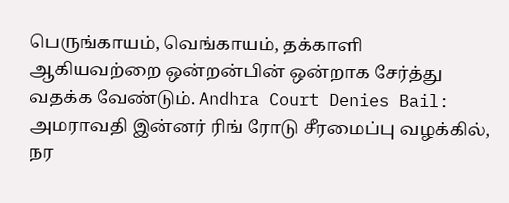பெருங்காயம், வெங்காயம், தக்காளி ஆகியவற்றை ஒன்றன்பின் ஒன்றாக சேர்த்து வதக்க வேண்டும். Andhra Court Denies Bail: அமராவதி இன்னர் ரிங் ரோடு சீரமைப்பு வழக்கில், நர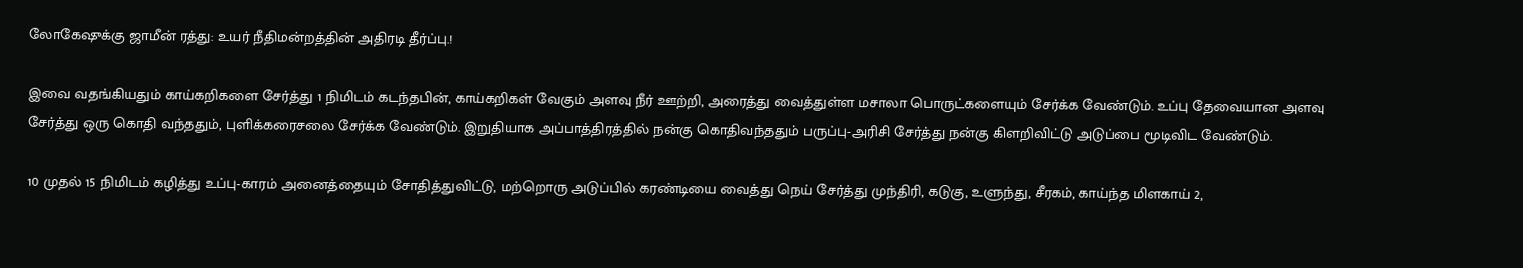லோகேஷுக்கு ஜாமீன் ரத்து: உயர் நீதிமன்றத்தின் அதிரடி தீர்ப்பு.!

இவை வதங்கியதும் காய்கறிகளை சேர்த்து 1 நிமிடம் கடந்தபின், காய்கறிகள் வேகும் அளவு நீர் ஊற்றி, அரைத்து வைத்துள்ள மசாலா பொருட்களையும் சேர்க்க வேண்டும். உப்பு தேவையான அளவு சேர்த்து ஒரு கொதி வந்ததும், புளிக்கரைசலை சேர்க்க வேண்டும். இறுதியாக அப்பாத்திரத்தில் நன்கு கொதிவந்ததும் பருப்பு-அரிசி சேர்த்து நன்கு கிளறிவிட்டு அடுப்பை மூடிவிட வேண்டும்.

10 முதல் 15 நிமிடம் கழித்து உப்பு-காரம் அனைத்தையும் சோதித்துவிட்டு, மற்றொரு அடுப்பில் கரண்டியை வைத்து நெய் சேர்த்து முந்திரி, கடுகு, உளுந்து, சீரகம், காய்ந்த மிளகாய் 2,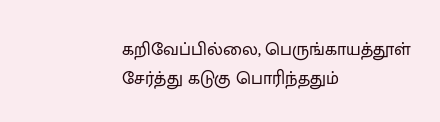கறிவேப்பில்லை, பெருங்காயத்தூள் சேர்த்து கடுகு பொரிந்ததும்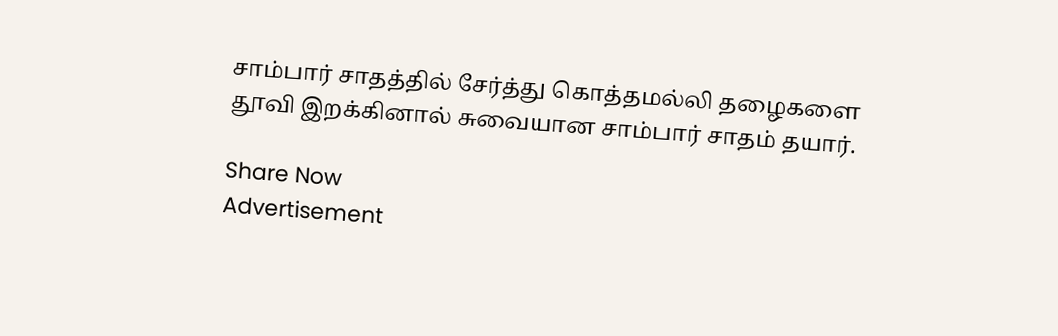சாம்பார் சாதத்தில் சேர்த்து கொத்தமல்லி தழைகளை தூவி இறக்கினால் சுவையான சாம்பார் சாதம் தயார்.

Share Now
Advertisement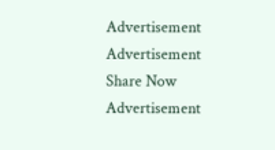Advertisement
Advertisement
Share Now
Advertisement